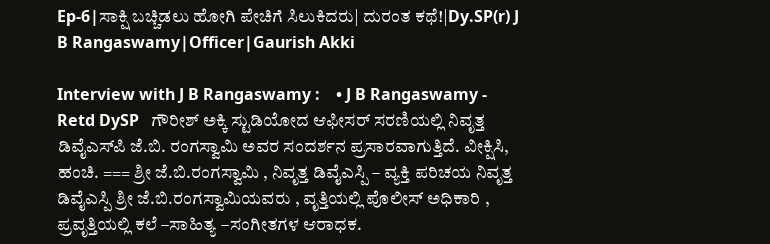Ep-6|ಸಾಕ್ಷಿ ಬಚ್ಚಿಡಲು ಹೋಗಿ ಪೇಚಿಗೆ ಸಿಲುಕಿದರು| ದುರಂತ ಕಥೆ!|Dy.SP(r) J B Rangaswamy|Officer|Gaurish Akki

Interview with J B Rangaswamy :    • J B Rangaswamy - Retd DySP   ಗೌರೀಶ್ ಅಕ್ಕಿ ಸ್ಟುಡಿಯೋದ ಆಫೀಸರ್ ಸರಣಿಯಲ್ಲಿ ನಿವೃತ್ತ ಡಿವೈಎಸ್‌ಪಿ ಜೆ.ಬಿ. ರಂಗಸ್ವಾಮಿ ಅವರ ಸಂದರ್ಶನ ಪ್ರಸಾರವಾಗುತ್ತಿದೆ. ವೀಕ್ಷಿಸಿ, ಹಂಚಿ. === ಶ್ರೀ ಜೆ.ಬಿ.ರಂಗಸ್ವಾಮಿ , ನಿವೃತ್ತ ಡಿವೈಎಸ್ಪಿ‌ – ವ್ಯಕ್ತಿ ಪರಿಚಯ ನಿವೃತ್ತ ಡಿವೈಎಸ್ಪಿ‌ ಶ್ರೀ ಜೆ.ಬಿ.ರಂಗಸ್ವಾಮಿಯವರು , ವೃತ್ತಿಯಲ್ಲಿ ಪೊಲೀಸ್‌ ಅಧಿಕಾರಿ , ಪ್ರವೃತ್ತಿಯಲ್ಲಿ ಕಲೆ –ಸಾಹಿತ್ಯ –ಸಂಗೀತಗಳ ಆರಾಧಕ.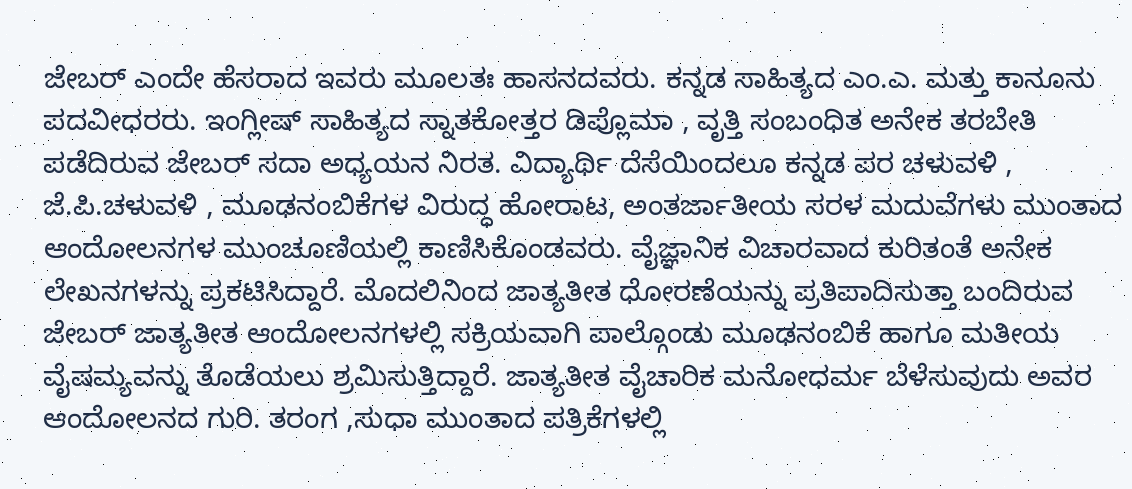ಜೇಬರ್‌ ಎಂದೇ ಹೆಸರಾದ ಇವರು ಮೂಲತಃ ಹಾಸನದವರು. ಕನ್ನಡ ಸಾಹಿತ್ಯದ ಎಂ.ಎ. ಮತ್ತು ಕಾನೂನು ಪದವೀಧರರು. ಇಂಗ್ಲೀಷ್‌ ಸಾಹಿತ್ಯದ ಸ್ನಾತಕೋತ್ತರ ಡಿಪ್ಲೊಮಾ , ವೃತ್ತಿ ಸಂಬಂಧಿತ ಅನೇಕ ತರಬೇತಿ ಪಡೆದಿರುವ ಜೇಬರ್‌ ಸದಾ ಅಧ್ಯಯನ ನಿರತ. ವಿದ್ಯಾರ್ಥಿ ದೆಸೆಯಿಂದಲೂ ಕನ್ನಡ ಪರ ಚಳುವಳಿ , ಜೆ.ಪಿ.ಚಳುವಳಿ , ಮೂಢನಂಬಿಕೆಗಳ ವಿರುದ್ಧ ಹೋರಾಟ, ಅಂತರ್ಜಾತೀಯ ಸರಳ ಮದುವೆಗಳು ಮುಂತಾದ ಆಂದೋಲನಗಳ ಮುಂಚೂಣಿಯಲ್ಲಿ ಕಾಣಿಸಿಕೊಂಡವರು. ವೈಜ್ಞಾನಿಕ ವಿಚಾರವಾದ ಕುರಿತಂತೆ ಅನೇಕ ಲೇಖನಗಳನ್ನು ಪ್ರಕಟಿಸಿದ್ದಾರೆ. ಮೊದಲಿನಿಂದ ಜಾತ್ಯತೀತ ಧೋರಣೆಯನ್ನು ಪ್ರತಿಪಾದಿಸುತ್ತಾ ಬಂದಿರುವ ಜೇಬರ್‌ ಜಾತ್ಯತೀತ ಆಂದೋಲನಗಳಲ್ಲಿ ಸಕ್ರಿಯವಾಗಿ ಪಾಲ್ಗೊಂಡು ಮೂಢನಂಬಿಕೆ ಹಾಗೂ ಮತೀಯ ವೈಷಮ್ಯವನ್ನು ತೊಡೆಯಲು ಶ್ರಮಿಸುತ್ತಿದ್ದಾರೆ. ಜಾತ್ಯತೀತ ವೈಚಾರಿಕ ಮನೋಧರ್ಮ ಬೆಳೆಸುವುದು ಅವರ ಆಂದೋಲನದ ಗುರಿ. ತರಂಗ ,ಸುಧಾ ಮುಂತಾದ ಪತ್ರಿಕೆಗಳಲ್ಲಿ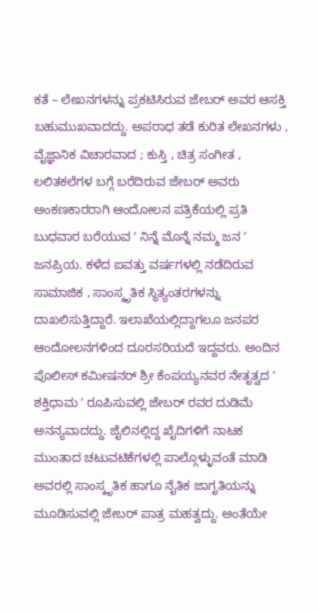ಕತೆ – ಲೇಖನಗಳನ್ನು ಪ್ರಕಟಿಸಿರುವ ಜೇಬರ್‌ ಅವರ ಆಸಕ್ತಿ ಬಹುಮುಖವಾದದ್ದು. ಅಪರಾಧ ತಡೆ ಕುರಿತ ಲೇಖನಗಳು , ವೈಜ್ಞಾನಿಕ ವಿಚಾರವಾದ ; ಕುಸ್ತಿ , ಚಿತ್ರ ಸಂಗೀತ , ಲಲಿತಕಲೆಗಳ ಬಗ್ಗೆ ಬರೆದಿರುವ ಜೇಬರ್ ಅವರು ಅಂಕಣಕಾರರಾಗಿ ಆಂದೋಲನ ಪತ್ರಿಕೆಯಲ್ಲಿ ಪ್ರತಿ ಬುಧವಾರ ಬರೆಯುವ ʼ ನಿನ್ನೆ ಮೊನ್ನೆ ನಮ್ಮ ಜನ ʼ ಜನಪ್ರಿಯ. ಕಳೆದ ಐವತ್ತು ವರ್ಷಗಳಲ್ಲಿ ನಡೆದಿರುವ ಸಾಮಾಜಿಕ , ಸಾಂಸ್ಕೃತಿಕ ಸ್ಥಿತ್ಯಂತರಗಳನ್ನು ದಾಖಲಿಸುತ್ತಿದ್ದಾರೆ. ಇಲಾಖೆಯಲ್ಲಿದ್ದಾಗಲೂ ಜನಪರ ಆಂದೋಲನಗಳಿಂದ ದೂರಸರಿಯದೆ ಇದ್ದವರು. ಅಂದಿನ ಪೊಲೀಸ್‌ ಕಮೀಷನರ್‌ ಶ್ರೀ ಕೆಂಪಯ್ಯನವರ ನೇತೃತ್ವದ ʼ ಶಕ್ತಿಧಾಮ ʼ ರೂಪಿಸುವಲ್ಲಿ ಜೇಬರ್‌ ರವರ ದುಡಿಮೆ ಅನನ್ಯವಾದದ್ದು. ಜೈಲಿನಲ್ಲಿದ್ದ ಖೈದಿಗಳಿಗೆ ನಾಟಕ ಮುಂತಾದ ಚಟುವಟಿಕೆಗಳಲ್ಲಿ ಪಾಲ್ಗೊಳ್ಳುವಂತೆ ಮಾಡಿ ಅವರಲ್ಲಿ ಸಾಂಸ್ಕೃತಿಕ ಹಾಗೂ ನೈತಿಕ ಜಾಗೃತಿಯನ್ನು ಮೂಡಿಸುವಲ್ಲಿ ಜೇಬರ್‌ ಪಾತ್ರ ಮಹತ್ವದ್ದು. ಅಂತೆಯೇ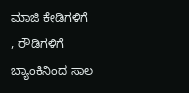ಮಾಜಿ ಕೇಡಿಗಳಿಗೆ , ರೌಡಿಗಳಿಗೆ ಬ್ಯಾಂಕಿನಿಂದ ಸಾಲ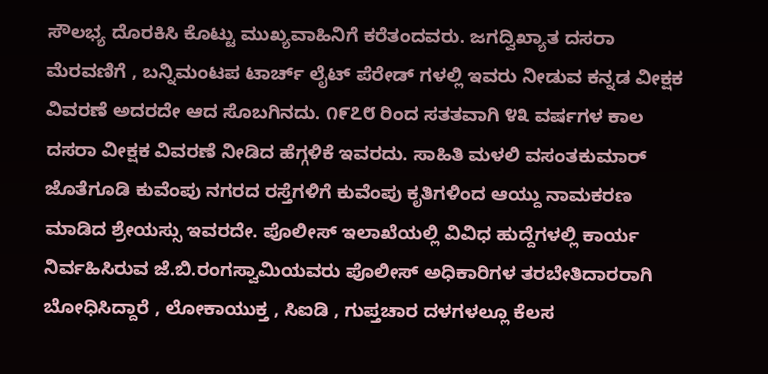ಸೌಲಭ್ಯ ದೊರಕಿಸಿ ಕೊಟ್ಟು ಮುಖ್ಯವಾಹಿನಿಗೆ ಕರೆತಂದವರು. ಜಗದ್ವಿಖ್ಯಾತ ದಸರಾ ಮೆರವಣಿಗೆ , ಬನ್ನಿಮಂಟಪ ಟಾರ್ಚ್‌ ಲೈಟ್‌ ಪೆರೇಡ್‌ ಗಳಲ್ಲಿ ಇವರು ನೀಡುವ ಕನ್ನಡ ವೀಕ್ಷಕ ವಿವರಣೆ ಅದರದೇ ಆದ ಸೊಬಗಿನದು. ೧೯೭೮ ರಿಂದ ಸತತವಾಗಿ ೪೩ ವರ್ಷಗಳ ಕಾಲ ದಸರಾ ವೀಕ್ಷಕ ವಿವರಣೆ ನೀಡಿದ ಹೆಗ್ಗಳಿಕೆ ಇವರದು. ಸಾಹಿತಿ ಮಳಲಿ ವಸಂತಕುಮಾರ್‌ ಜೊತೆಗೂಡಿ ಕುವೆಂಪು ನಗರದ ರಸ್ತೆಗಳಿಗೆ ಕುವೆಂಪು ಕೃತಿಗಳಿಂದ ಆಯ್ದು ನಾಮಕರಣ ಮಾಡಿದ ಶ್ರೇಯಸ್ಸು ಇವರದೇ. ಪೊಲೀಸ್‌ ಇಲಾಖೆಯಲ್ಲಿ ವಿವಿಧ ಹುದ್ದೆಗಳಲ್ಲಿ ಕಾರ್ಯ ನಿರ್ವಹಿಸಿರುವ ಜೆ.ಬಿ.ರಂಗಸ್ವಾಮಿಯವರು ಪೊಲೀಸ್‌ ಅಧಿಕಾರಿಗಳ ತರಬೇತಿದಾರರಾಗಿ ಬೋಧಿಸಿದ್ದಾರೆ , ಲೋಕಾಯುಕ್ತ , ಸಿಐಡಿ , ಗುಪ್ತಚಾರ ದಳಗಳಲ್ಲೂ ಕೆಲಸ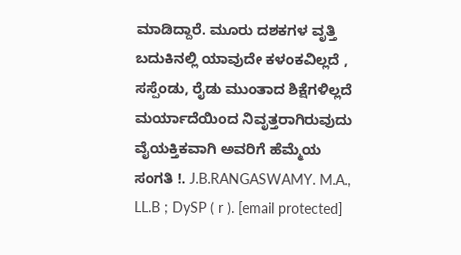ಮಾಡಿದ್ದಾರೆ. ಮೂರು ದಶಕಗಳ ವೃತ್ತಿ ಬದುಕಿನಲ್ಲಿ ಯಾವುದೇ ಕಳಂಕವಿಲ್ಲದೆ , ಸಸ್ಪೆಂಡು, ರೈಡು ಮುಂತಾದ ಶಿಕ್ಷೆಗಳಿಲ್ಲದೆ ಮರ್ಯಾದೆಯಿಂದ ನಿವೃತ್ತರಾಗಿರುವುದು ವೈಯಕ್ತಿಕವಾಗಿ ಅವರಿಗೆ ಹೆಮ್ಮೆಯ ಸಂಗತಿ !. J.B.RANGASWAMY. M.A., LL.B ; DySP ( r ). [email protected]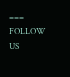=== FOLLOW US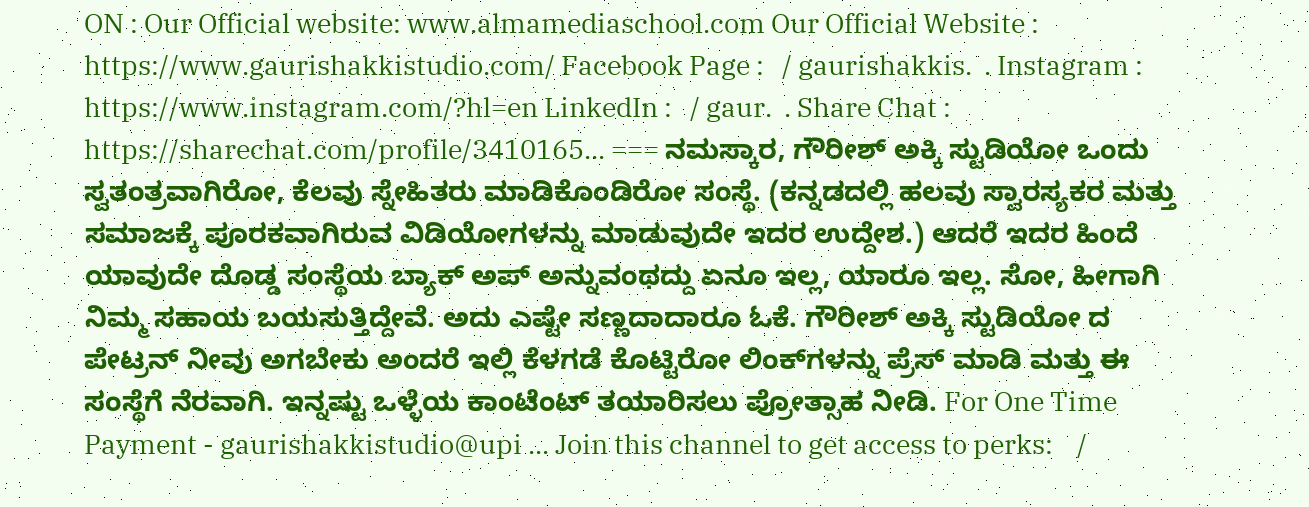ON : Our Official website: www.almamediaschool.com Our Official Website : https://www.gaurishakkistudio.com/ Facebook Page :   / gaurishakkis.  . Instagram : https://www.instagram.com/?hl=en LinkedIn :   / gaur.  . Share Chat : https://sharechat.com/profile/3410165... === ನಮಸ್ಕಾರ, ಗೌರೀಶ್ ಅಕ್ಕಿ ಸ್ಟುಡಿಯೋ ಒಂದು ಸ್ವತಂತ್ರವಾಗಿರೋ, ಕೆಲವು ಸ್ನೇಹಿತರು ಮಾಡಿಕೊಂಡಿರೋ ಸಂಸ್ಥೆ. (ಕನ್ನಡದಲ್ಲಿ ಹಲವು ಸ್ವಾರಸ್ಯಕರ ಮತ್ತು ಸಮಾಜಕ್ಕೆ ಪೂರಕವಾಗಿರುವ ವಿಡಿಯೋಗಳನ್ನು ಮಾಡುವುದೇ ಇದರ ಉದ್ದೇಶ.) ಆದರೆ ಇದರ ಹಿಂದೆ ಯಾವುದೇ ದೊಡ್ಡ ಸಂಸ್ಥೆಯ ಬ್ಯಾಕ್ ಅಪ್ ಅನ್ನುವಂಥದ್ದು ಏನೂ ಇಲ್ಲ, ಯಾರೂ ಇಲ್ಲ. ಸೋ, ಹೀಗಾಗಿ ನಿಮ್ಮ ಸಹಾಯ ಬಯಸುತ್ತಿದ್ದೇವೆ. ಅದು ಎಷ್ಟೇ ಸಣ್ಣದಾದಾರೂ ಓಕೆ. ಗೌರೀಶ್ ಅಕ್ಕಿ ಸ್ಟುಡಿಯೋ ದ ಪೇಟ್ರನ್ ನೀವು ಅಗಬೇಕು ಅಂದರೆ ಇಲ್ಲಿ ಕೆಳಗಡೆ ಕೊಟ್ಟಿರೋ ಲಿಂಕ್‌ಗಳನ್ನು ಪ್ರೆಸ್ ಮಾಡಿ ಮತ್ತು ಈ ಸಂಸ್ಥೆಗೆ ನೆರವಾಗಿ. ಇನ್ನಷ್ಟು ಒಳ್ಳೆಯ ಕಾಂಟೆಂಟ್ ತಯಾರಿಸಲು ಪ್ರೋತ್ಸಾಹ ನೀಡಿ. For One Time Payment - gaurishakkistudio@upi ... Join this channel to get access to perks:    /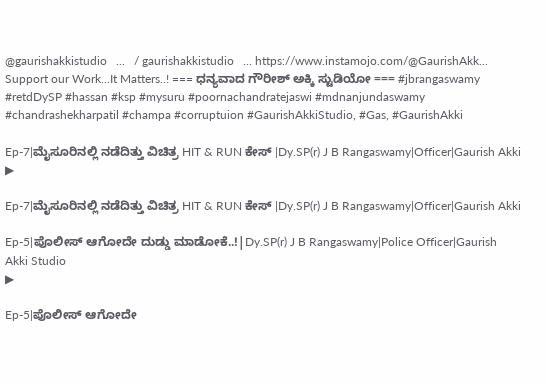@gaurishakkistudio   ...   / gaurishakkistudio   ... https://www.instamojo.com/@GaurishAkk... Support our Work...It Matters..! === ಧನ್ಯವಾದ ಗೌರೀಶ್ ಅಕ್ಕಿ ಸ್ಟುಡಿಯೋ === #jbrangaswamy #retdDySP #hassan #ksp #mysuru #poornachandratejaswi #mdnanjundaswamy #chandrashekharpatil #champa #corruptuion #GaurishAkkiStudio, #Gas, #GaurishAkki

Ep-7|ಮೈಸೂರಿನಲ್ಲಿ ನಡೆದಿತ್ತು ವಿಚಿತ್ರ HIT & RUN ಕೇಸ್ |Dy.SP(r) J B Rangaswamy|Officer|Gaurish Akki
▶

Ep-7|ಮೈಸೂರಿನಲ್ಲಿ ನಡೆದಿತ್ತು ವಿಚಿತ್ರ HIT & RUN ಕೇಸ್ |Dy.SP(r) J B Rangaswamy|Officer|Gaurish Akki

Ep-5|ಪೊಲೀಸ್ ಆಗೋದೇ ದುಡ್ಡು ಮಾಡೋಕೆ..!|Dy.SP(r) J B Rangaswamy|Police Officer|Gaurish Akki Studio
▶

Ep-5|ಪೊಲೀಸ್ ಆಗೋದೇ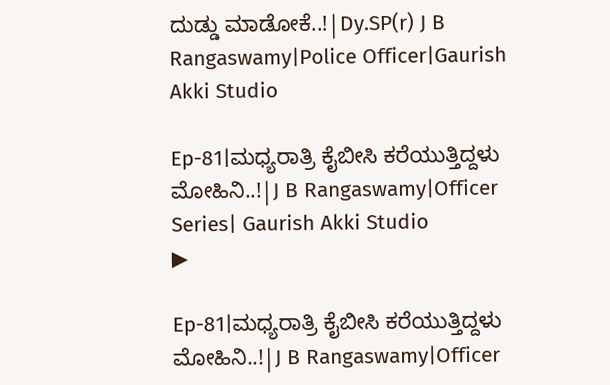ದುಡ್ಡು ಮಾಡೋಕೆ..!|Dy.SP(r) J B Rangaswamy|Police Officer|Gaurish Akki Studio

Ep-81|ಮಧ್ಯರಾತ್ರಿ ಕೈಬೀಸಿ ಕರೆಯುತ್ತಿದ್ದಳು ಮೋಹಿನಿ..!|J B Rangaswamy|Officer Series| Gaurish Akki Studio
▶

Ep-81|ಮಧ್ಯರಾತ್ರಿ ಕೈಬೀಸಿ ಕರೆಯುತ್ತಿದ್ದಳು ಮೋಹಿನಿ..!|J B Rangaswamy|Officer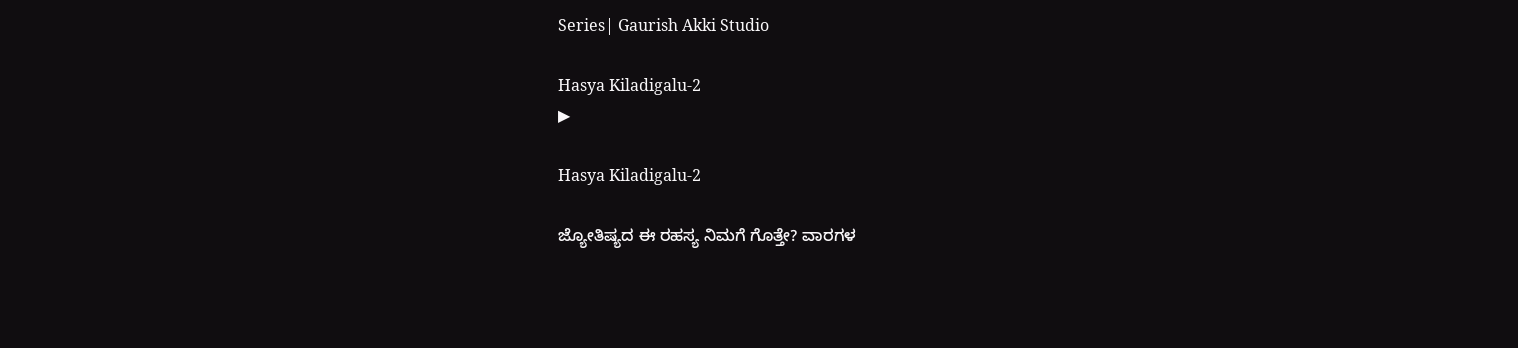Series| Gaurish Akki Studio

Hasya Kiladigalu-2
▶

Hasya Kiladigalu-2

ಜ್ಯೋತಿಷ್ಯದ ಈ ರಹಸ್ಯ ನಿಮಗೆ ಗೊತ್ತೇ? ವಾರಗಳ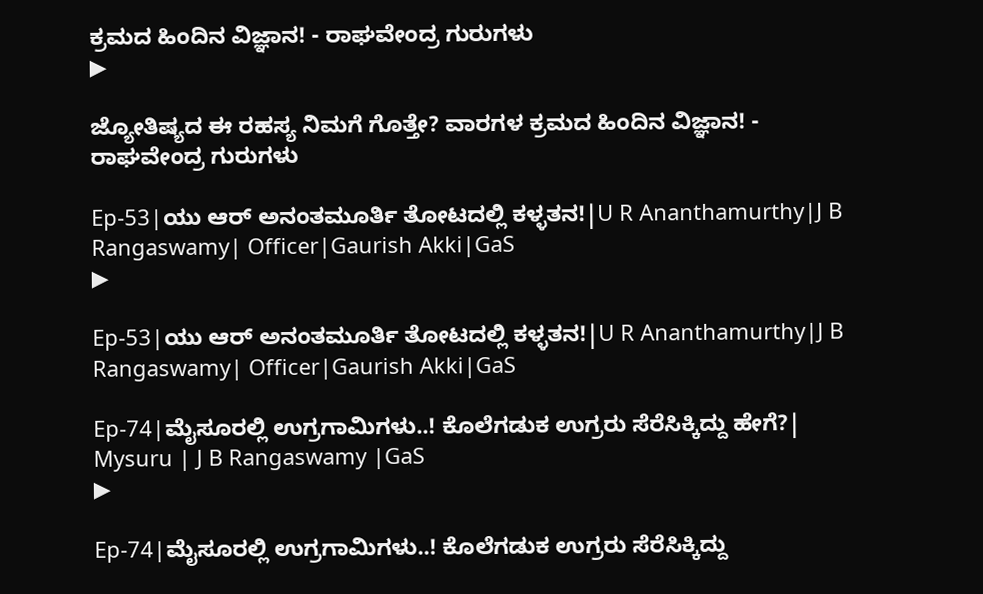ಕ್ರಮದ ಹಿಂದಿನ ವಿಜ್ಞಾನ! - ರಾಘವೇಂದ್ರ ಗುರುಗಳು
▶

ಜ್ಯೋತಿಷ್ಯದ ಈ ರಹಸ್ಯ ನಿಮಗೆ ಗೊತ್ತೇ? ವಾರಗಳ ಕ್ರಮದ ಹಿಂದಿನ ವಿಜ್ಞಾನ! - ರಾಘವೇಂದ್ರ ಗುರುಗಳು

Ep-53|ಯು ಆರ್‌ ಅನಂತಮೂರ್ತಿ ತೋಟದಲ್ಲಿ ಕಳ್ಳತನ!|U R Ananthamurthy|J B Rangaswamy| Officer|Gaurish Akki|GaS
▶

Ep-53|ಯು ಆರ್‌ ಅನಂತಮೂರ್ತಿ ತೋಟದಲ್ಲಿ ಕಳ್ಳತನ!|U R Ananthamurthy|J B Rangaswamy| Officer|Gaurish Akki|GaS

Ep-74|ಮೈಸೂರಲ್ಲಿ ಉಗ್ರಗಾಮಿಗಳು..! ಕೊಲೆಗಡುಕ ಉಗ್ರರು ಸೆರೆಸಿಕ್ಕಿದ್ದು ಹೇಗೆ?| Mysuru | J B Rangaswamy |GaS
▶

Ep-74|ಮೈಸೂರಲ್ಲಿ ಉಗ್ರಗಾಮಿಗಳು..! ಕೊಲೆಗಡುಕ ಉಗ್ರರು ಸೆರೆಸಿಕ್ಕಿದ್ದು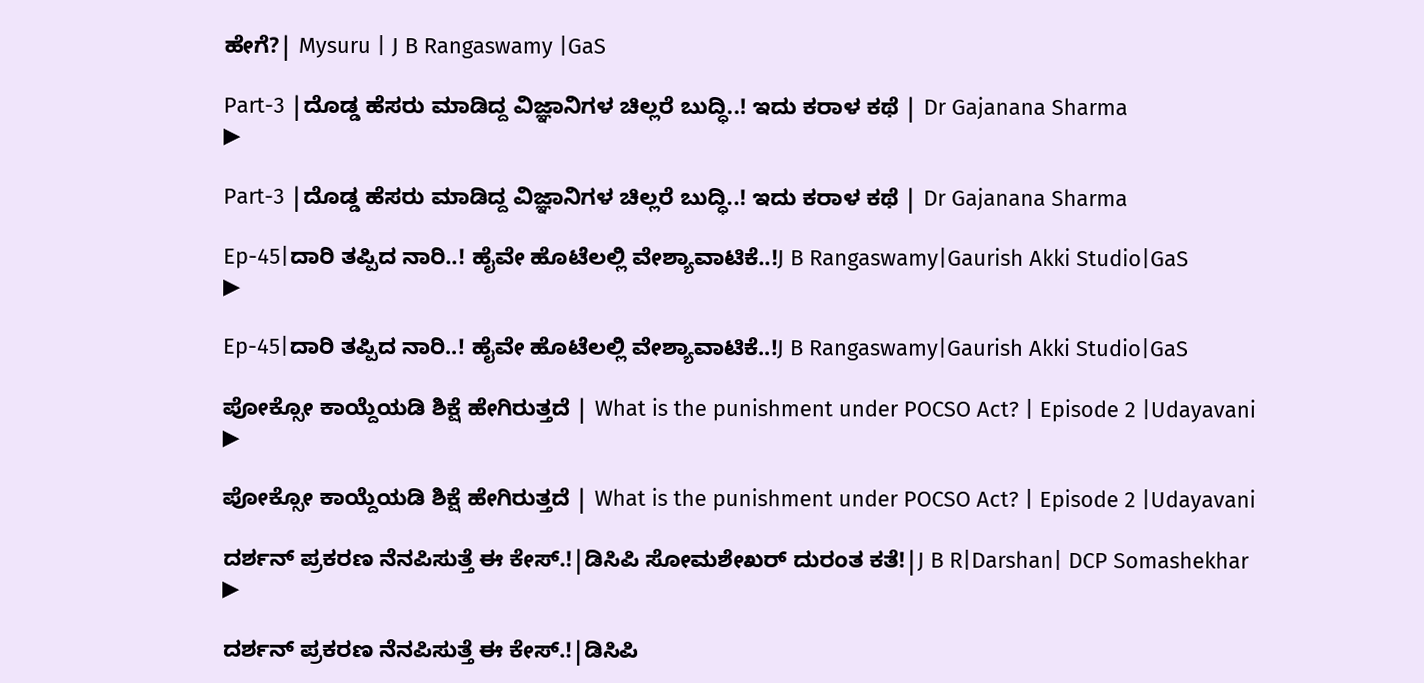ಹೇಗೆ?| Mysuru | J B Rangaswamy |GaS

Part-3 |ದೊಡ್ಡ ಹೆಸರು ಮಾಡಿದ್ದ ವಿಜ್ಞಾನಿಗಳ ಚಿಲ್ಲರೆ ಬುದ್ಧಿ..! ಇದು ಕರಾಳ ಕಥೆ | Dr Gajanana Sharma
▶

Part-3 |ದೊಡ್ಡ ಹೆಸರು ಮಾಡಿದ್ದ ವಿಜ್ಞಾನಿಗಳ ಚಿಲ್ಲರೆ ಬುದ್ಧಿ..! ಇದು ಕರಾಳ ಕಥೆ | Dr Gajanana Sharma

Ep-45|ದಾರಿ ತಪ್ಪಿದ ನಾರಿ..! ಹೈವೇ ಹೊಟೆಲಲ್ಲಿ ವೇಶ್ಯಾವಾಟಿಕೆ..!J B Rangaswamy|Gaurish Akki Studio|GaS
▶

Ep-45|ದಾರಿ ತಪ್ಪಿದ ನಾರಿ..! ಹೈವೇ ಹೊಟೆಲಲ್ಲಿ ವೇಶ್ಯಾವಾಟಿಕೆ..!J B Rangaswamy|Gaurish Akki Studio|GaS

ಪೋಕ್ಸೋ ಕಾಯ್ದೆಯಡಿ ಶಿಕ್ಷೆ ಹೇಗಿರುತ್ತದೆ | What is the punishment under POCSO Act? | Episode 2 |Udayavani
▶

ಪೋಕ್ಸೋ ಕಾಯ್ದೆಯಡಿ ಶಿಕ್ಷೆ ಹೇಗಿರುತ್ತದೆ | What is the punishment under POCSO Act? | Episode 2 |Udayavani

ದರ್ಶನ್‌ ಪ್ರಕರಣ ನೆನಪಿಸುತ್ತೆ ಈ ಕೇಸ್.!|ಡಿಸಿಪಿ ಸೋಮಶೇಖರ್‌ ದುರಂತ ಕತೆ!|J B R|Darshan| DCP Somashekhar
▶

ದರ್ಶನ್‌ ಪ್ರಕರಣ ನೆನಪಿಸುತ್ತೆ ಈ ಕೇಸ್.!|ಡಿಸಿಪಿ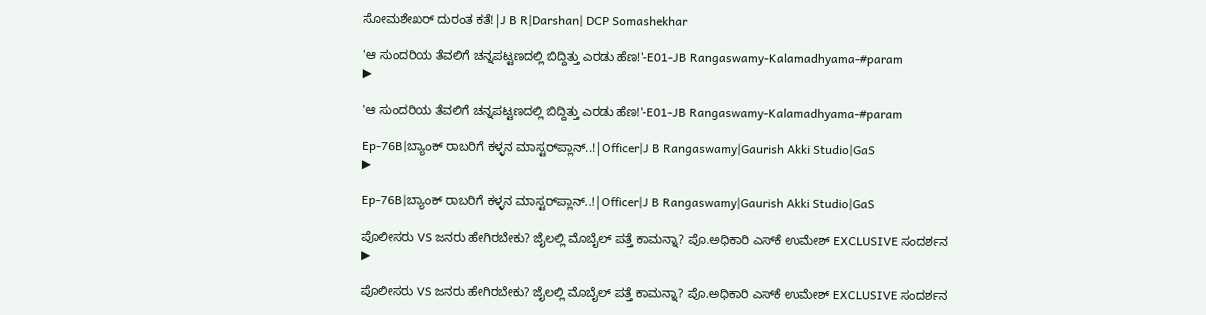ಸೋಮಶೇಖರ್‌ ದುರಂತ ಕತೆ!|J B R|Darshan| DCP Somashekhar

'ಆ ಸುಂದರಿಯ ತೆವಲಿಗೆ ಚನ್ನಪಟ್ಟಣದಲ್ಲಿ ಬಿದ್ದಿತ್ತು ಎರಡು ಹೆಣ!'-E01-JB Rangaswamy-Kalamadhyama-#param
▶

'ಆ ಸುಂದರಿಯ ತೆವಲಿಗೆ ಚನ್ನಪಟ್ಟಣದಲ್ಲಿ ಬಿದ್ದಿತ್ತು ಎರಡು ಹೆಣ!'-E01-JB Rangaswamy-Kalamadhyama-#param

Ep-76B|ಬ್ಯಾಂಕ್ ರಾಬರಿಗೆ ಕಳ್ಳನ ಮಾಸ್ಟರ್‌ಪ್ಲಾನ್..!|Officer|J B Rangaswamy|Gaurish Akki Studio|GaS
▶

Ep-76B|ಬ್ಯಾಂಕ್ ರಾಬರಿಗೆ ಕಳ್ಳನ ಮಾಸ್ಟರ್‌ಪ್ಲಾನ್..!|Officer|J B Rangaswamy|Gaurish Akki Studio|GaS

ಪೊಲೀಸರು VS ಜನರು ಹೇಗಿರಬೇಕು? ಜೈಲಲ್ಲಿ ಮೊಬೈಲ್‌ ಪತ್ತೆ ಕಾಮನ್ನಾ? ಪೊ.ಅಧಿಕಾರಿ ಎಸ್‌ಕೆ ಉಮೇಶ್‌ EXCLUSIVE ಸಂದರ್ಶನ
▶

ಪೊಲೀಸರು VS ಜನರು ಹೇಗಿರಬೇಕು? ಜೈಲಲ್ಲಿ ಮೊಬೈಲ್‌ ಪತ್ತೆ ಕಾಮನ್ನಾ? ಪೊ.ಅಧಿಕಾರಿ ಎಸ್‌ಕೆ ಉಮೇಶ್‌ EXCLUSIVE ಸಂದರ್ಶನ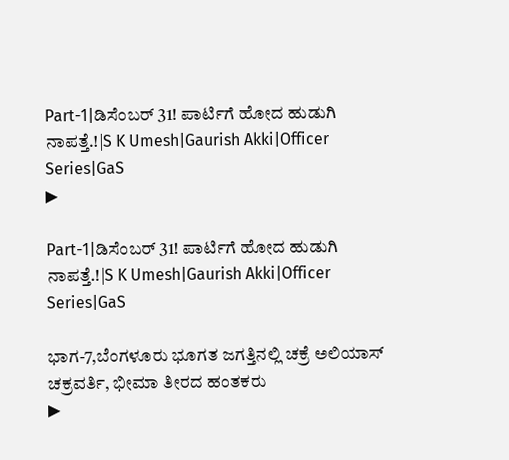Part-1|ಡಿಸೆಂಬರ್‌ 31! ಪಾರ್ಟಿಗೆ ಹೋದ ಹುಡುಗಿ ನಾಪತ್ತೆ.!|S K Umesh|Gaurish Akki|Officer Series|GaS
▶

Part-1|ಡಿಸೆಂಬರ್‌ 31! ಪಾರ್ಟಿಗೆ ಹೋದ ಹುಡುಗಿ ನಾಪತ್ತೆ.!|S K Umesh|Gaurish Akki|Officer Series|GaS

ಭಾಗ-7,ಬೆಂಗಳೂರು ಭೂಗತ ಜಗತ್ತಿನಲ್ಲಿ ಚಕ್ರೆ ಅಲಿಯಾಸ್ ಚಕ್ರವರ್ತಿ, ಭೀಮಾ ತೀರದ ಹಂತಕರು
▶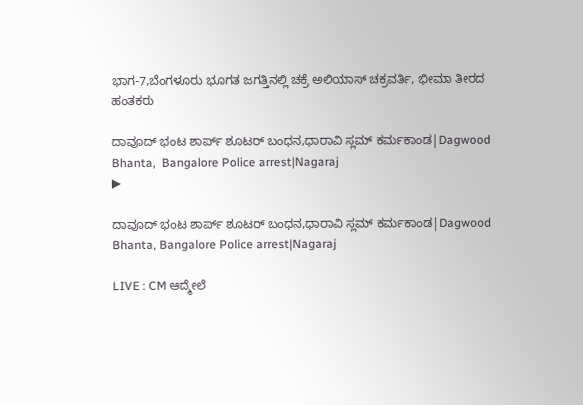ಭಾಗ-7,ಬೆಂಗಳೂರು ಭೂಗತ ಜಗತ್ತಿನಲ್ಲಿ ಚಕ್ರೆ ಅಲಿಯಾಸ್ ಚಕ್ರವರ್ತಿ, ಭೀಮಾ ತೀರದ ಹಂತಕರು

ದಾವೂದ್ ಭಂಟ ಶಾರ್ಪ್ ಶೂಟರ್ ಬಂಧನ,ಧಾರಾವಿ ಸ್ಲಮ್ ಕರ್ಮಕಾಂಡ|Dagwood Bhanta,  Bangalore Police arrest|Nagaraj
▶

ದಾವೂದ್ ಭಂಟ ಶಾರ್ಪ್ ಶೂಟರ್ ಬಂಧನ,ಧಾರಾವಿ ಸ್ಲಮ್ ಕರ್ಮಕಾಂಡ|Dagwood Bhanta, Bangalore Police arrest|Nagaraj

LIVE : CM ಆದ್ಮೇಲೆ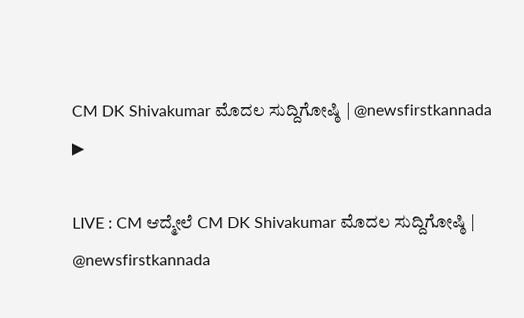CM DK Shivakumar ಮೊದಲ ಸುದ್ದಿಗೋಷ್ಠಿ | @newsfirstkannada
▶

LIVE : CM ಆದ್ಮೇಲೆ CM DK Shivakumar ಮೊದಲ ಸುದ್ದಿಗೋಷ್ಠಿ | @newsfirstkannada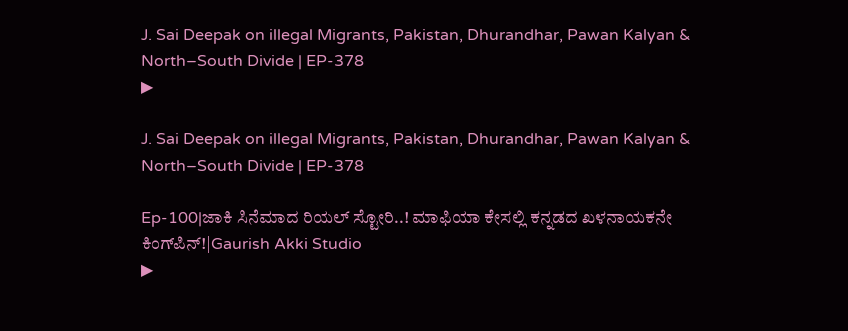J. Sai Deepak on illegal Migrants, Pakistan, Dhurandhar, Pawan Kalyan & North–South Divide | EP-378
▶

J. Sai Deepak on illegal Migrants, Pakistan, Dhurandhar, Pawan Kalyan & North–South Divide | EP-378

Ep-100|ಜಾಕಿ ಸಿನೆಮಾದ ರಿಯಲ್ ಸ್ಟೋರಿ..! ಮಾಫಿಯಾ ಕೇಸಲ್ಲಿ ಕನ್ನಡದ ಖಳನಾಯಕನೇ ಕಿಂಗ್‌ಪಿನ್!|Gaurish Akki Studio
▶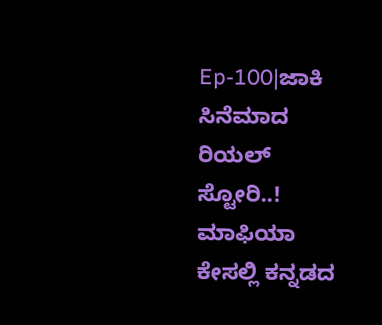Ep-100|ಜಾಕಿ ಸಿನೆಮಾದ ರಿಯಲ್ ಸ್ಟೋರಿ..! ಮಾಫಿಯಾ ಕೇಸಲ್ಲಿ ಕನ್ನಡದ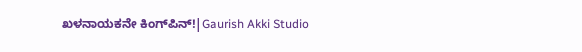ಖಳನಾಯಕನೇ ಕಿಂಗ್‌ಪಿನ್!|Gaurish Akki Studio